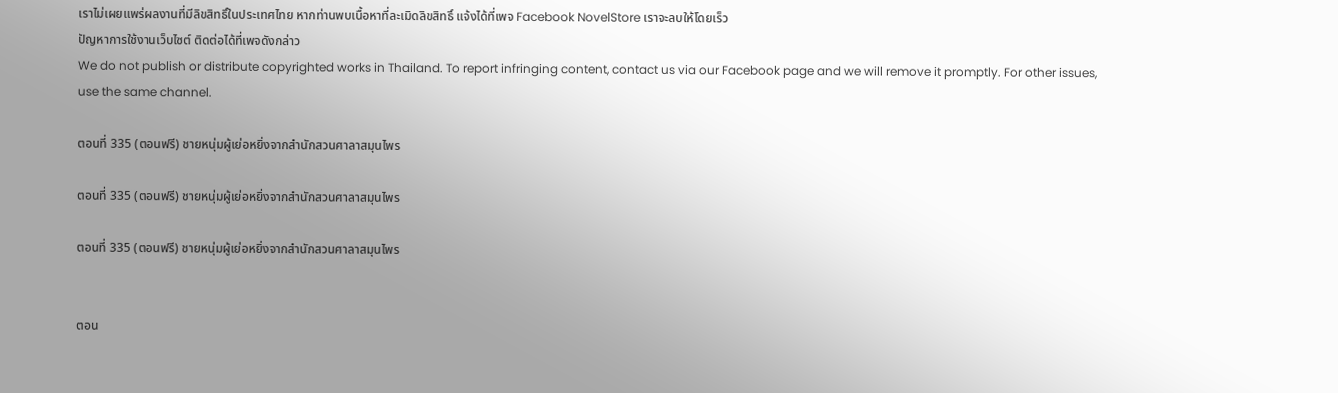เราไม่เผยแพร่ผลงานที่มีลิขสิทธิ์ในประเทศไทย หากท่านพบเนื้อหาที่ละเมิดลิขสิทธิ์ แจ้งได้ที่เพจ Facebook NovelStore เราจะลบให้โดยเร็ว
ปัญหาการใช้งานเว็บไซต์ ติดต่อได้ที่เพจดังกล่าว
We do not publish or distribute copyrighted works in Thailand. To report infringing content, contact us via our Facebook page and we will remove it promptly. For other issues, use the same channel.

ตอนที่ 335 (ตอนฟรี) ชายหนุ่มผู้เย่อหยิ่งจากสำนักสวนศาลาสมุนไพร

ตอนที่ 335 (ตอนฟรี) ชายหนุ่มผู้เย่อหยิ่งจากสำนักสวนศาลาสมุนไพร

ตอนที่ 335 (ตอนฟรี) ชายหนุ่มผู้เย่อหยิ่งจากสำนักสวนศาลาสมุนไพร


ตอน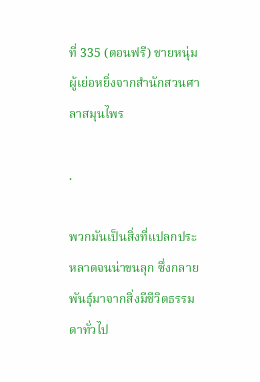ที่ 335 (ตอนฟรี) ชายหนุ่มผู้เย่อหยิ่งจากสำนักสวนศาลาสมุนไพร

.

พวกมันเป็นสิ่งที่แปลกประหลาดจนน่าขนลุก ซึ่งกลายพันธุ์มาจากสิ่งมีชีวิตธรรมดาทั่วไป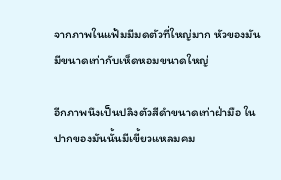จากภาพในแฟ้มมีมดตัวที่ใหญ่มาก หัวของมันมีขนาดเท่ากับเห็ดหอมขนาดใหญ่

อีกภาพนึงเป็นปลิงตัวสีดำขนาดเท่าฝ่ามือ ในปากของมันนั้นมีเขี้ยวแหลมคม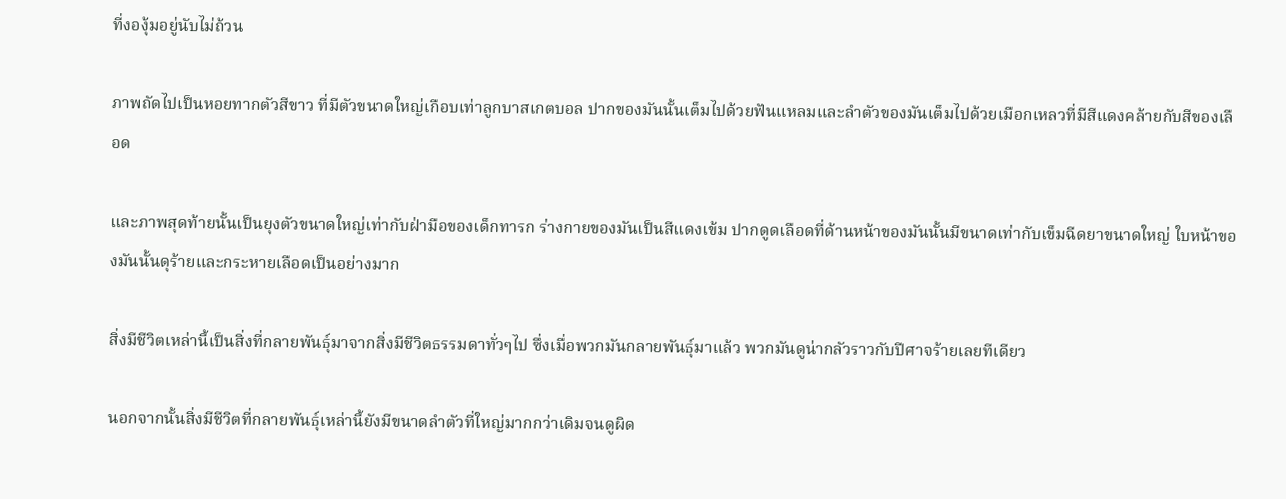ที่งองุ้มอยู่นับไม่ถ้วน

ภาพถัดไปเป็นหอยทากตัวสีขาว ที่มีตัวขนาดใหญ่เกือบเท่าลูกบาสเกตบอล ปากของมันนั้นเต็มไปด้วยฟันแหลมและลำตัวของมันเต็มไปด้วยเมือกเหลวที่มีสีแดงคล้ายกับสีของเลือด

และภาพสุดท้ายนั้นเป็นยุงตัวขนาดใหญ่เท่ากับฝ่ามือของเด็กทารก ร่างกายของมันเป็นสีแดงเข้ม ปากดูดเลือดที่ด้านหน้าของมันนั้นมีขนาดเท่ากับเข็มฉีดยาขนาดใหญ่ ใบหน้าของมันนั้นดุร้ายและกระหายเลือดเป็นอย่างมาก

สิ่งมีชีวิตเหล่านี้เป็นสิ่งที่กลายพันธุ์มาจากสิ่งมีชีวิตธรรมดาทั่วๆไป ซึ่งเมื่อพวกมันกลายพันธุ์มาแล้ว พวกมันดูน่ากลัวราวกับปีศาจร้ายเลยทีเดียว

นอกจากนั้นสิ่งมีชีวิตที่กลายพันธุ์เหล่านี้ยังมีขนาดลำตัวที่ใหญ่มากกว่าเดิมจนดูผิด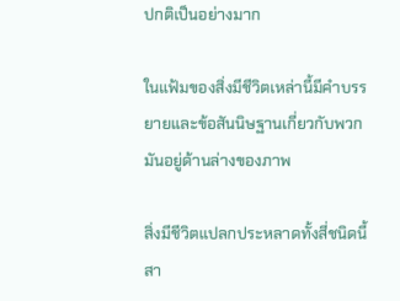ปกติเป็นอย่างมาก

ในแฟ้มของสิ่งมีชีวิตเหล่านี้มีคำบรรยายและข้อสันนิษฐานเกี่ยวกับพวกมันอยู่ด้านล่างของภาพ

สิ่งมีชีวิตแปลกประหลาดทั้งสี่ชนิดนี้สา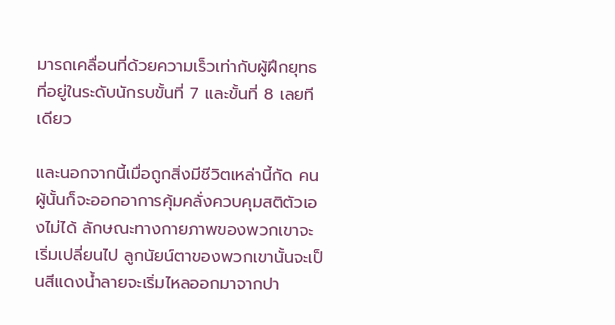มารถเคลื่อนที่ด้วยความเร็วเท่ากับผู้ฝึกยุทธที่อยู่ในระดับนักรบขั้นที่ 7 และขั้นที่ 8 เลยทีเดียว

และนอกจากนี้เมื่อถูกสิ่งมีชีวิตเหล่านี้กัด คนผู้นั้นก็จะออกอาการคุ้มคลั่งควบคุมสติตัวเองไม่ได้ ลักษณะทางกายภาพของพวกเขาจะเริ่มเปลี่ยนไป ลูกนัยน์ตาของพวกเขานั้นจะเป็นสีแดงน้ำลายจะเริ่มไหลออกมาจากปา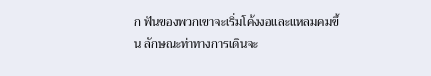ก ฟันของพวกเขาจะเริ่มโค้งงอและแหลมคมขึ้น ลักษณะท่าทางการเดินจะ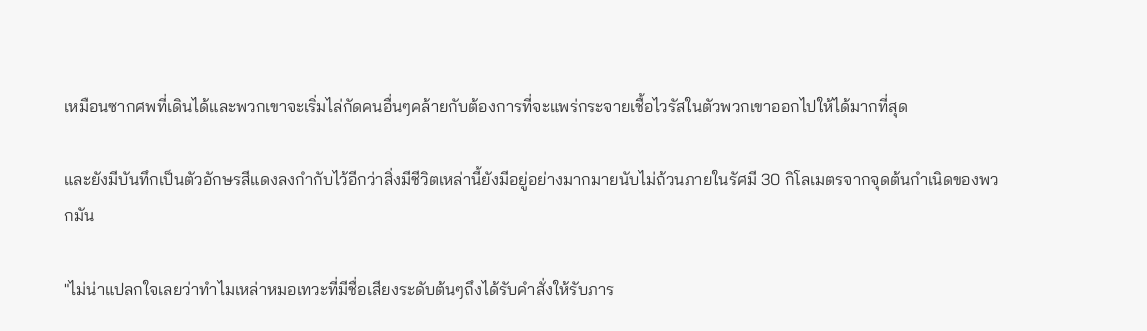เหมือนซากศพที่เดินได้และพวกเขาจะเริ่มไล่กัดคนอื่นๆคล้ายกับต้องการที่จะแพร่กระจายเชื้อไวรัสในตัวพวกเขาออกไปให้ได้มากที่สุด

และยังมีบันทึกเป็นตัวอักษรสีแดงลงกำกับไว้อีกว่าสิ่งมีชีวิตเหล่านี้ยังมีอยู่อย่างมากมายนับไม่ถ้วนภายในรัศมี 30 กิโลเมตรจากจุดต้นกำเนิดของพวกมัน

"ไม่น่าแปลกใจเลยว่าทำไมเหล่าหมอเทวะที่มีชื่อเสียงระดับต้นๆถึงได้รับคำสั่งให้รับภาร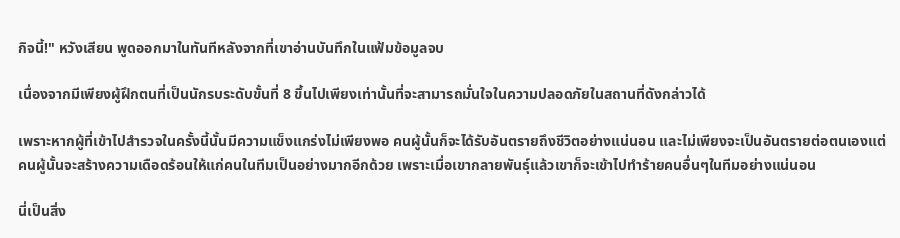กิจนี้!" หวังเสียน พูดออกมาในทันทีหลังจากที่เขาอ่านบันทึกในแฟ้มข้อมูลจบ

เนื่องจากมีเพียงผู้ฝึกตนที่เป็นนักรบระดับขั้นที่ 8 ขึ้นไปเพียงเท่านั้นที่จะสามารถมั่นใจในความปลอดภัยในสถานที่ดังกล่าวได้

เพราะหากผู้ที่เข้าไปสำรวจในครั้งนี้นั้นมีความแข็งแกร่งไม่เพียงพอ คนผู้นั้นก็จะได้รับอันตรายถึงชีวิตอย่างแน่นอน และไม่เพียงจะเป็นอันตรายต่อตนเองแต่คนผู้นั้นจะสร้างความเดือดร้อนให้แก่คนในทีมเป็นอย่างมากอีกด้วย เพราะเมื่อเขากลายพันธุ์แล้วเขาก็จะเข้าไปทำร้ายคนอื่นๆในทีมอย่างแน่นอน

นี่เป็นสิ่ง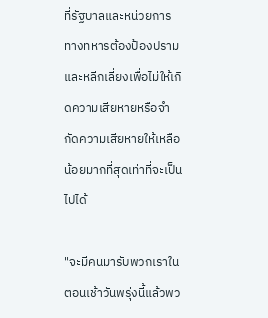ที่รัฐบาลและหน่วยการทางทหารต้องป้องปรามและหลีกเลี่ยงเพื่อไม่ให้เกิดความเสียหายหรือจำกัดความเสียหายให้เหลือน้อยมากที่สุดเท่าที่จะเป็นไปได้

"จะมีคนมารับพวกเราในตอนเช้าวันพรุ่งนี้แล้วพว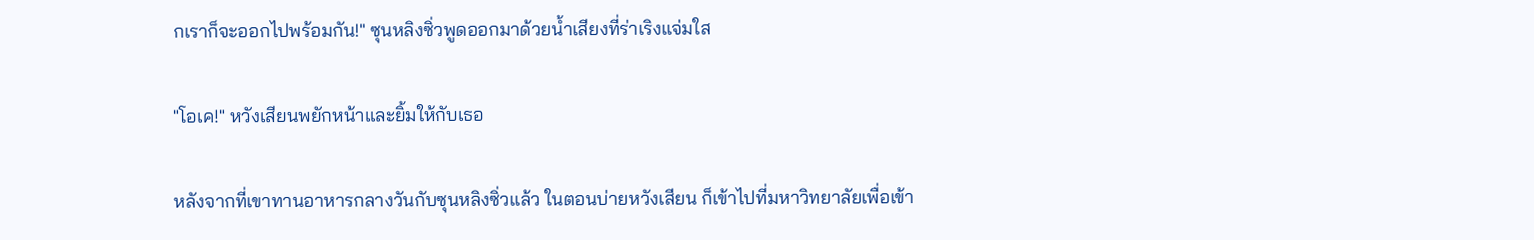กเราก็จะออกไปพร้อมกัน!" ซุนหลิงซิ่วพูดออกมาด้วยน้ำเสียงที่ร่าเริงแจ่มใส

"โอเค!" หวังเสียนพยักหน้าและยิ้มให้กับเธอ

หลังจากที่เขาทานอาหารกลางวันกับซุนหลิงซิ่วแล้ว ในตอนบ่ายหวังเสียน ก็เข้าไปที่มหาวิทยาลัยเพื่อเข้า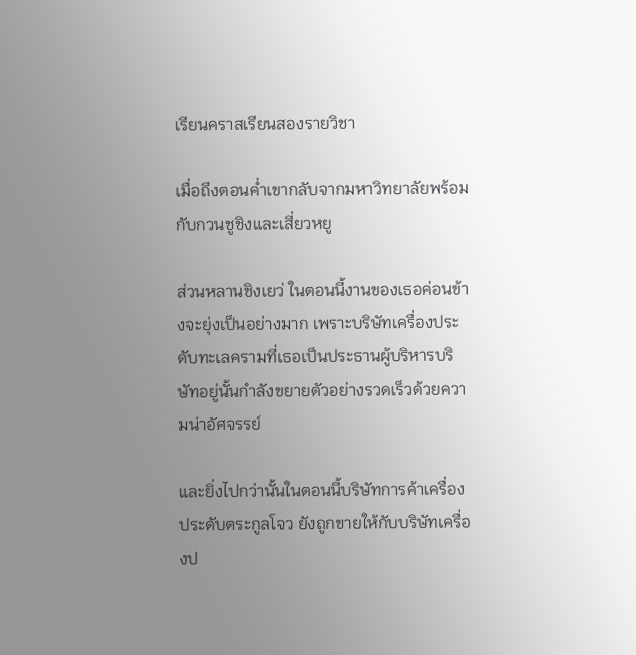เรียนคราสเรียนสองรายวิชา

เมื่อถึงตอนค่ำเขากลับจากมหาวิทยาลัยพร้อมกับกวนชูชิงและเสี่ยวหยู

ส่วนหลานชิงเยว่ ในตอนนี้งานของเธอค่อนข้างจะยุ่งเป็นอย่างมาก เพราะบริษัทเครื่องประดับทะเลครามที่เธอเป็นประธานผู้บริหารบริษัทอยู่นั้นกำลังขยายตัวอย่างรวดเร็วด้วยความน่าอัศจรรย์

และยิ่งไปกว่านั้นในตอนนี้บริษัทการค้าเครื่องประดับตระกูลโจว ยังถูกขายให้กับบริษัทเครื่องป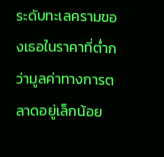ระดับทะเลครามของเธอในราคาที่ต่ำกว่ามูลค่าทางการตลาดอยู่เล็กน้อย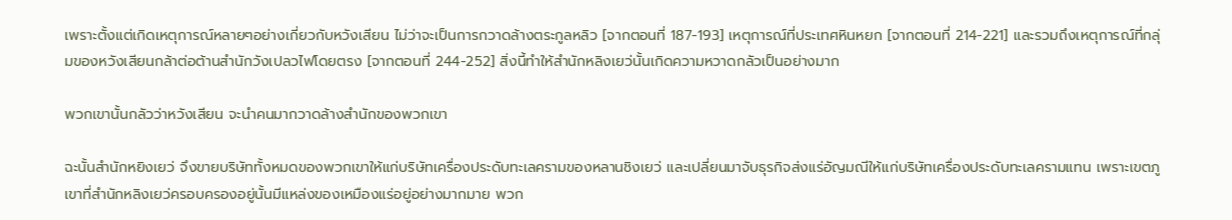เพราะตั้งแต่เกิดเหตุการณ์หลายๆอย่างเกี่ยวกับหวังเสียน ไม่ว่าจะเป็นการกวาดล้างตระกูลหลิว [จากตอนที่ 187-193] เหตุการณ์ที่ประเทศหินหยก [จากตอนที่ 214-221] และรวมถึงเหตุการณ์ที่กลุ่มของหวังเสียนกล้าต่อต้านสำนักวังเปลวไฟโดยตรง [จากตอนที่ 244-252] สิ่งนี้ทำให้สำนักหลิงเยว่นั้นเกิดความหวาดกลัวเป็นอย่างมาก

พวกเขานั้นกลัวว่าหวังเสียน จะนำคนมากวาดล้างสำนักของพวกเขา

ฉะนั้นสำนักหยิงเยว่ จึงขายบริษัททั้งหมดของพวกเขาให้แก่บริษัทเครื่องประดับทะเลครามของหลานชิงเยว่ และเปลี่ยนมาจับธุรกิจส่งแร่อัญมณีให้แก่บริษัทเครื่องประดับทะเลครามแทน เพราะเขตภูเขาที่สำนักหลิงเยว่ครอบครองอยู่นั้นมีแหล่งของเหมืองแร่อยู่อย่างมากมาย พวก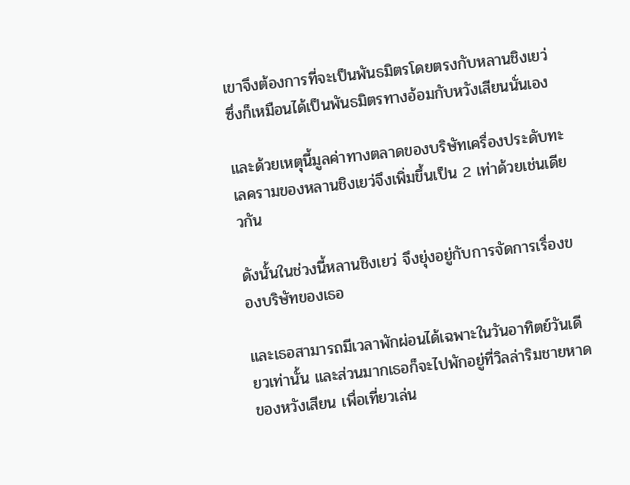เขาจึงต้องการที่จะเป็นพันธมิตรโดยตรงกับหลานชิงเยว่ ซึ่งก็เหมือนได้เป็นพันธมิตรทางอ้อมกับหวังเสียนนั่นเอง

และด้วยเหตุนี้มูลค่าทางตลาดของบริษัทเครื่องประดับทะเลครามของหลานชิงเยว่จึงเพิ่มขึ้นเป็น 2 เท่าด้วยเช่นเดียวกัน

ดังนั้นในช่วงนี้หลานชิงเยว่ จึงยุ่งอยู่กับการจัดการเรื่องของบริษัทของเธอ

และเธอสามารถมีเวลาพักผ่อนได้เฉพาะในวันอาทิตย์วันเดียวเท่านั้น และส่วนมากเธอก็จะไปพักอยู่ที่วิลล่าริมชายหาดของหวังเสียน เพื่อเที่ยวเล่น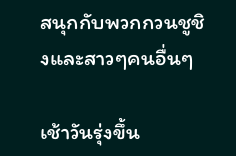สนุกกับพวกกวนชูชิงและสาวๆคนอื่นๆ

เช้าวันรุ่งขึ้น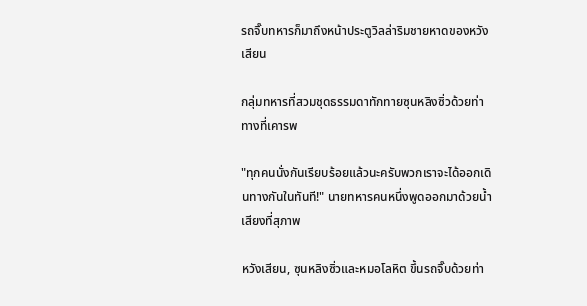รถจิ๊บทหารก็มาถึงหน้าประตูวิลล่าริมชายหาดของหวังเสียน

กลุ่มทหารที่สวมชุดธรรมดาทักทายซุนหลิงซิ่วด้วยท่าทางที่เคารพ

"ทุกคนนั่งกันเรียบร้อยแล้วนะครับพวกเราจะได้ออกเดินทางกันในทันที!" นายทหารคนหนึ่งพูดออกมาด้วยน้ำเสียงที่สุภาพ

หวังเสียน, ซุนหลิงซิ่วและหมอโลหิต ขึ้นรถจิ๊บด้วยท่า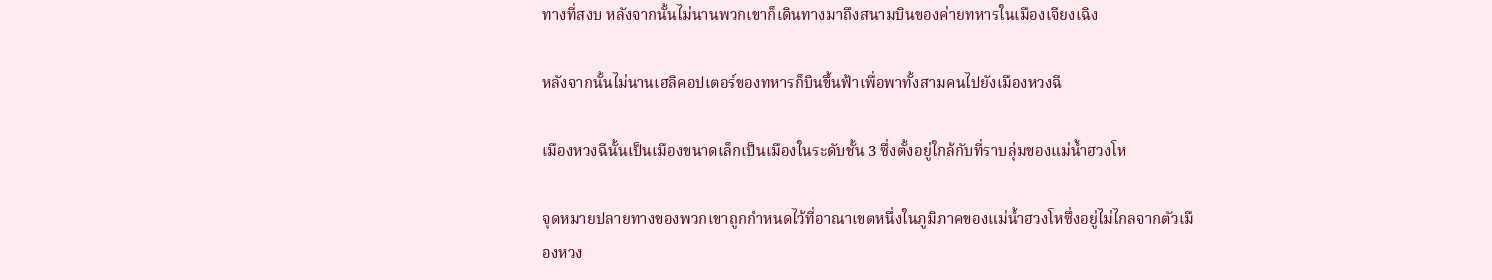ทางที่สงบ หลังจากนั้นไม่นานพวกเขาก็เดินทางมาถึงสนามบินของค่ายทหารในเมืองเจียงเฉิง

หลังจากนั้นไม่นานเฮลิคอปเตอร์ของทหารก็บินขึ้นฟ้าเพื่อพาทั้งสามคนไปยังเมืองหวงฉี

เมืองหวงฉีนั้นเป็นเมืองขนาดเล็กเป็นเมืองในระดับชั้น 3 ซึ่งตั้งอยู่ใกล้กับที่ราบลุ่มของแม่น้ำฮวงโห

จุดหมายปลายทางของพวกเขาถูกกำหนดไว้ที่อาณาเขตหนึ่งในภูมิภาคของแม่น้ำฮวงโหซึ่งอยู่ไม่ไกลจากตัวเมืองหวง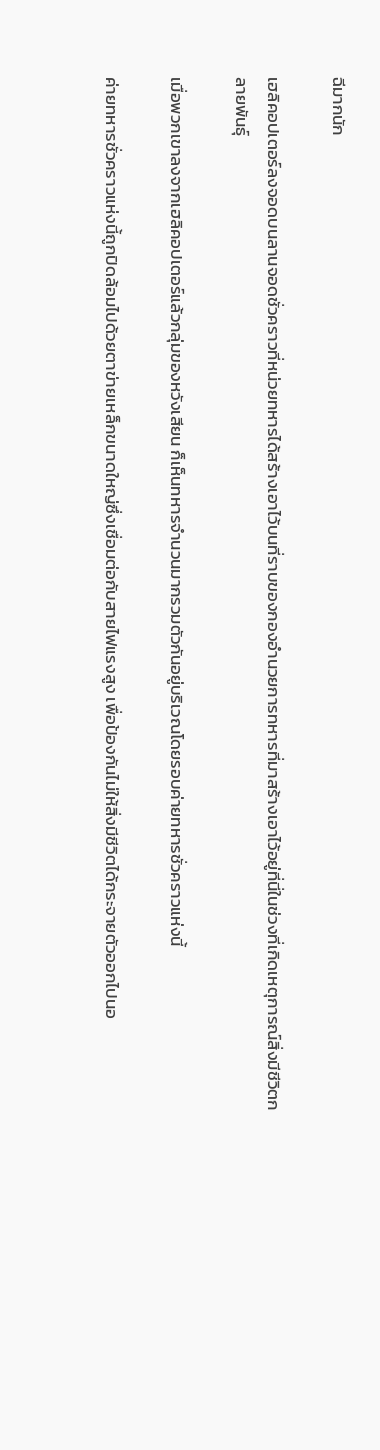ฉีมากนัก

เฮลิคอปเตอร์ลงจอดบนลานจอดชั่วคราวที่หน่วยทหารได้สร้างเอาไว้บนที่ราบของกองอำนวยการทหารที่มาสร้างเอาไว้อยู่ที่นี่ในช่วงที่เกิดเหตุการณ์สิ่งมีชีวิตกลายพันธุ์

เมื่อพวกเขาลงจากเฮลิคอปเตอร์แล้วกลุ่มของหวังเสียน ก็เห็นทหารจำนวนมากรวมตัวกันอยู่บริเวณโดยรอบค่ายทหารชั่วคราวแห่งนี้

ค่ายทหารชั่วคราวแห่งนี้ถูกปิดล้อมไปด้วยตาข่ายเหล็กขนาดใหญ่ซึ่งเชื่อมต่อกับสายไฟแรงสูง เพื่อป้องกันไม่ให้สิ่งมีชีวิตได้กระจายตัวออกไปนอ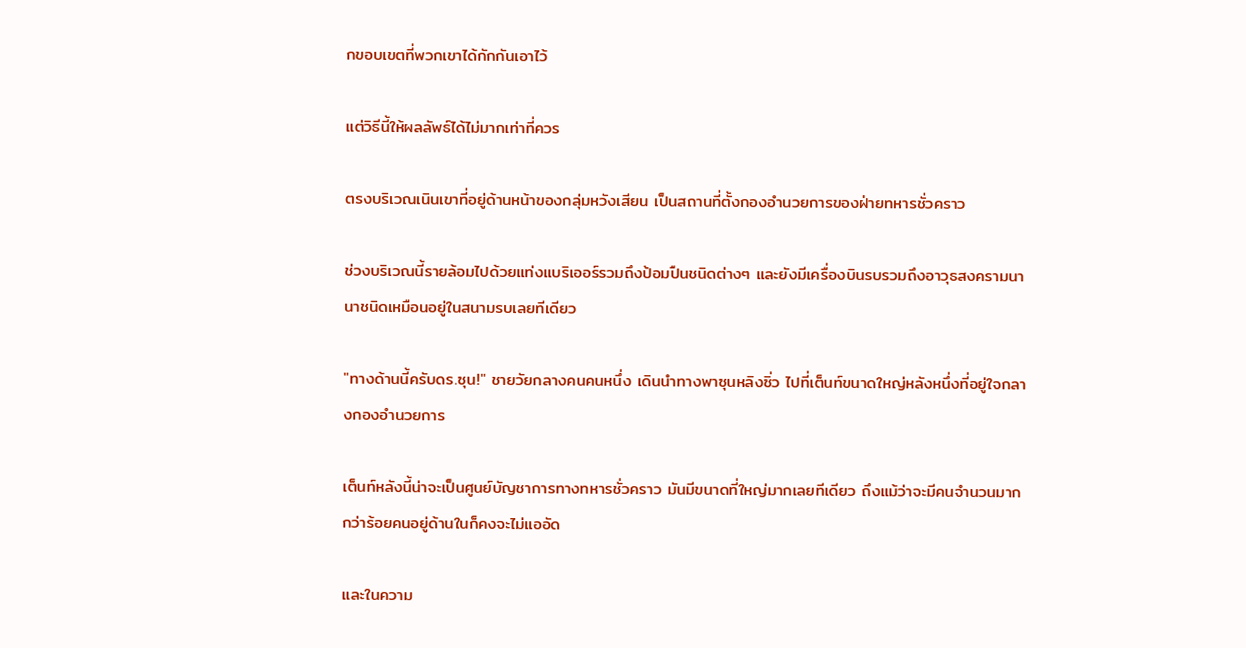กขอบเขตที่พวกเขาได้กักกันเอาไว้

แต่วิธีนี้ให้ผลลัพธ์ได้ไม่มากเท่าที่ควร

ตรงบริเวณเนินเขาที่อยู่ด้านหน้าของกลุ่มหวังเสียน เป็นสถานที่ตั้งกองอำนวยการของฝ่ายทหารชั่วคราว

ช่วงบริเวณนี้รายล้อมไปด้วยแท่งแบริเออร์รวมถึงป้อมปืนชนิดต่างๆ และยังมีเครื่องบินรบรวมถึงอาวุธสงครามนานาชนิดเหมือนอยู่ในสนามรบเลยทีเดียว

"ทางด้านนี้ครับดร.ซุน!" ชายวัยกลางคนคนหนึ่ง เดินนำทางพาซุนหลิงซิ่ว ไปที่เต็นท์ขนาดใหญ่หลังหนึ่งที่อยู่ใจกลางกองอำนวยการ

เต็นท์หลังนี้น่าจะเป็นศูนย์บัญชาการทางทหารชั่วคราว มันมีขนาดที่ใหญ่มากเลยทีเดียว ถึงแม้ว่าจะมีคนจำนวนมากกว่าร้อยคนอยู่ด้านในก็คงจะไม่แออัด

และในความ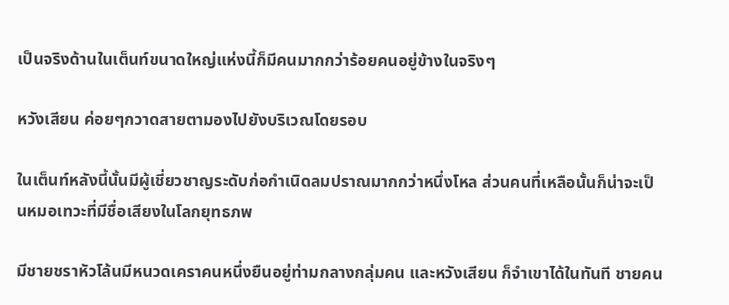เป็นจริงด้านในเต็นท์ขนาดใหญ่แห่งนี้ก็มีคนมากกว่าร้อยคนอยู่ข้างในจริงๆ

หวังเสียน ค่อยๆกวาดสายตามองไปยังบริเวณโดยรอบ

ในเต็นท์หลังนี้นั้นมีผู้เชี่ยวชาญระดับก่อกำเนิดลมปราณมากกว่าหนึ่งโหล ส่วนคนที่เหลือนั้นก็น่าจะเป็นหมอเทวะที่มีชื่อเสียงในโลกยุทธภพ

มีชายชราหัวโล้นมีหนวดเคราคนหนึ่งยืนอยู่ท่ามกลางกลุ่มคน และหวังเสียน ก็จำเขาได้ในทันที ชายคน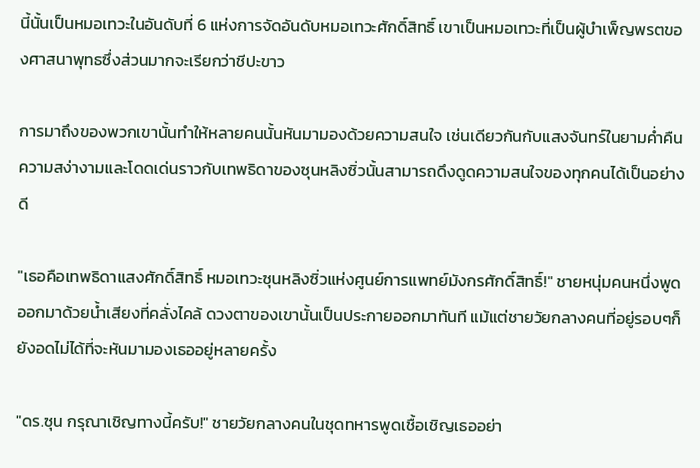นี้นั้นเป็นหมอเทวะในอันดับที่ 6 แห่งการจัดอันดับหมอเทวะศักดิ์สิทธิ์ เขาเป็นหมอเทวะที่เป็นผู้บำเพ็ญพรตของศาสนาพุทธซึ่งส่วนมากจะเรียกว่าชีปะขาว

การมาถึงของพวกเขานั้นทำให้หลายคนนั้นหันมามองด้วยความสนใจ เช่นเดียวกันกับแสงจันทร์ในยามค่ำคืน ความสง่างามและโดดเด่นราวกับเทพธิดาของซุนหลิงซิ่วนั้นสามารถดึงดูดความสนใจของทุกคนได้เป็นอย่างดี

"เธอคือเทพธิดาแสงศักดิ์สิทธิ์ หมอเทวะซุนหลิงซิ่วแห่งศูนย์การแพทย์มังกรศักดิ์สิทธิ์!" ชายหนุ่มคนหนึ่งพูดออกมาด้วยน้ำเสียงที่คลั่งไคล้ ดวงตาของเขานั้นเป็นประกายออกมาทันที แม้แต่ชายวัยกลางคนที่อยู่รอบๆก็ยังอดไม่ได้ที่จะหันมามองเธออยู่หลายครั้ง

"ดร.ซุน กรุณาเชิญทางนี้ครับ!" ชายวัยกลางคนในชุดทหารพูดเชื้อเชิญเธออย่า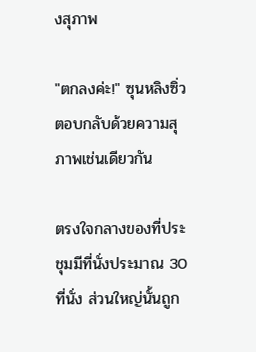งสุภาพ

"ตกลงค่ะ!" ซุนหลิงซิ่ว ตอบกลับด้วยความสุภาพเช่นเดียวกัน

ตรงใจกลางของที่ประชุมมีที่นั่งประมาณ 30 ที่นั่ง ส่วนใหญ่นั้นถูก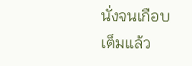นั่งจนเกือบเต็มแล้ว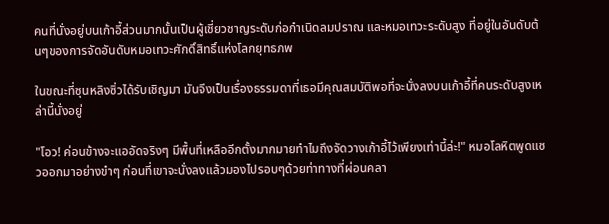คนที่นั่งอยู่บนเก้าอี้ส่วนมากนั้นเป็นผู้เชี่ยวชาญระดับก่อกำเนิดลมปราณ และหมอเทวะระดับสูง ที่อยู่ในอันดับต้นๆของการจัดอันดับหมอเทวะศักดิ์สิทธิ์แห่งโลกยุทธภพ

ในขณะที่ซุนหลิงซิ่วได้รับเชิญมา มันจึงเป็นเรื่องธรรมดาที่เธอมีคุณสมบัติพอที่จะนั่งลงบนเก้าอี้ที่คนระดับสูงเหล่านี้นั่งอยู่

"โอว! ค่อนข้างจะแออัดจริงๆ มีพื้นที่เหลืออีกตั้งมากมายทำไมถึงจัดวางเก้าอี้ไว้เพียงเท่านี้ล่ะ!" หมอโลหิตพูดแซวออกมาอย่างขำๆ ก่อนที่เขาจะนั่งลงแล้วมองไปรอบๆด้วยท่าทางที่ผ่อนคลา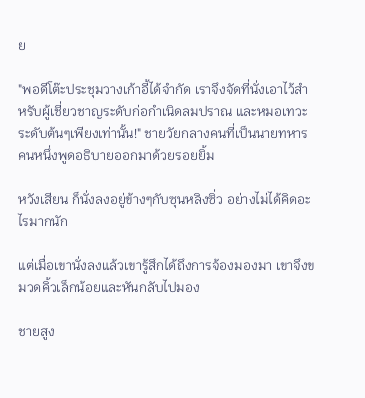ย

"พอดีโต๊ะประชุมวางเก้าอี้ได้จำกัด เราจึงจัดที่นั่งเอาไว้สำหรับผู้เชี่ยวชาญระดับก่อกำเนิดลมปราณ และหมอเทวะระดับต้นๆเพียงเท่านั้น!" ชายวัยกลางคนที่เป็นนายทหารคนหนึ่งพูดอธิบายออกมาด้วยรอยยิ้ม

หวังเสียน ก็นั่งลงอยู่ข้างๆกับซุนหลิงซิ่ว อย่างไม่ได้คิดอะไรมากนัก

แต่เมื่อเขานั่งลงแล้วเขารู้สึกได้ถึงการจ้องมองมา เขาจึงขมวดคิ้วเล็กน้อยและหันกลับไปมอง

ชายสูง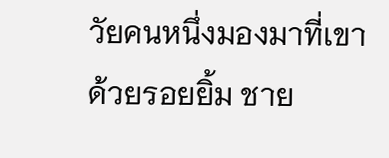วัยคนหนึ่งมองมาที่เขาด้วยรอยยิ้ม ชาย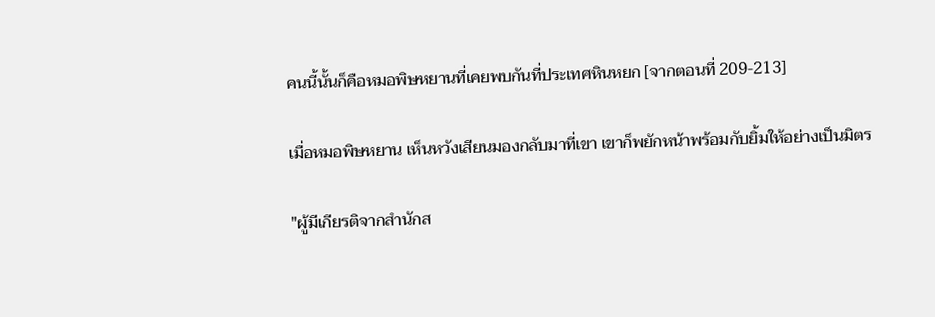คนนี้นั้นก็คือหมอพิษหยานที่เคยพบกันที่ประเทศหินหยก [จากตอนที่ 209-213]

เมื่อหมอพิษหยาน เห็นหวังเสียนมองกลับมาที่เขา เขาก็พยักหน้าพร้อมกับยิ้มให้อย่างเป็นมิตร

"ผู้มีเกียรติจากสำนักส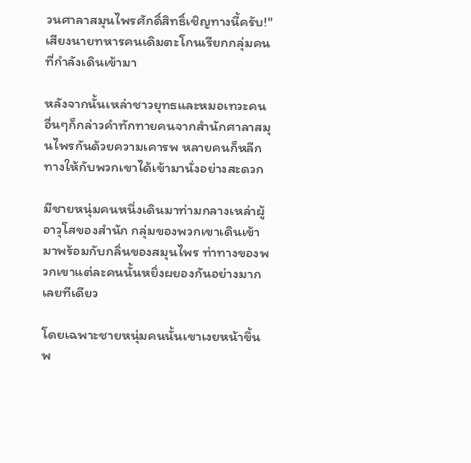วนศาลาสมุนไพรศักดิ์สิทธิ์เชิญทางนี้ครับ!" เสียงนายทหารคนเดิมตะโกนเรียกกลุ่มคนที่กำลังเดินเข้ามา

หลังจากนั้นเหล่าชาวยุทธและหมอเทวะคนอื่นๆก็กล่าวคำทักทายคนจากสำนักศาลาสมุนไพรกันด้วยความเคารพ หลายคนก็หลีกทางให้กับพวกเขาได้เข้ามานั่งอย่างสะดวก

มีชายหนุ่มคนหนึ่งเดินมาท่ามกลางเหล่าผู้อาวุโสของสำนัก กลุ่มของพวกเขาเดินเข้ามาพร้อมกับกลิ่นของสมุนไพร ท่าทางของพวกเขาแต่ละคนนั้นหยิ่งผยองกันอย่างมากเลยทีเดียว

โดยเฉพาะชายหนุ่มคนนั้นเขาเงยหน้าขึ้นพ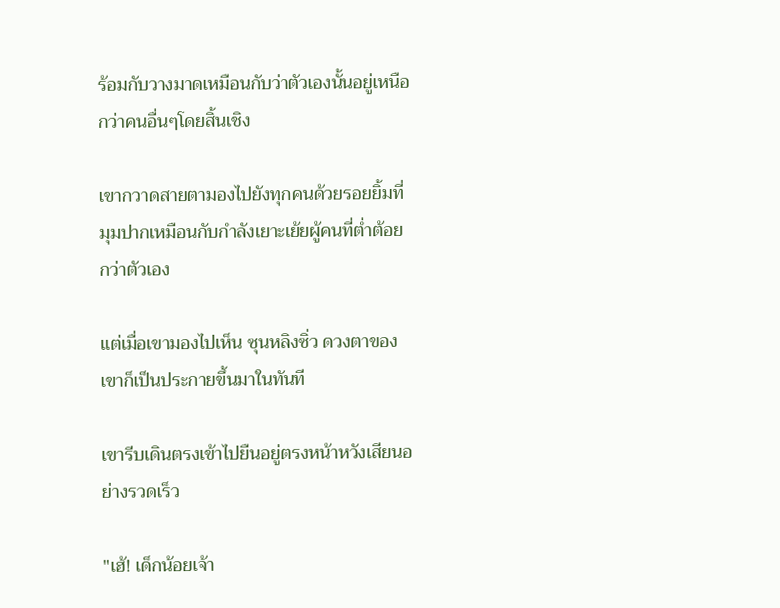ร้อมกับวางมาดเหมือนกับว่าตัวเองนั้นอยู่เหนือกว่าคนอื่นๆโดยสิ้นเชิง

เขากวาดสายตามองไปยังทุกคนด้วยรอยยิ้มที่มุมปากเหมือนกับกำลังเยาะเย้ยผู้คนที่ต่ำต้อยกว่าตัวเอง

แต่เมื่อเขามองไปเห็น ซุนหลิงซิ่ว ดวงตาของเขาก็เป็นประกายขึ้นมาในทันที

เขารีบเดินตรงเข้าไปยืนอยู่ตรงหน้าหวังเสียนอย่างรวดเร็ว

"เฮ้! เด็กน้อยเจ้า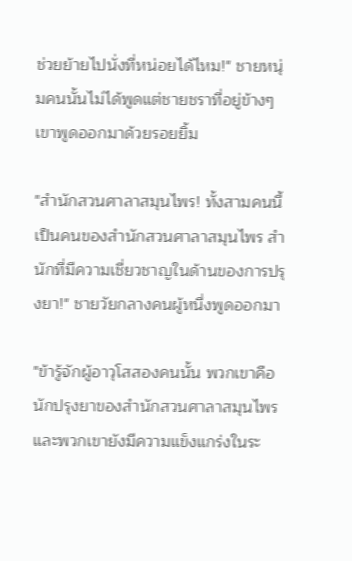ช่วยย้ายไปนั่งที่หน่อยได้ไหม!" ชายหนุ่มคนนั้นไม่ได้พูดแต่ชายชราที่อยู่ข้างๆเขาพูดออกมาด้วยรอยยิ้ม

"สำนักสวนศาลาสมุนไพร! ทั้งสามคนนี้เป็นคนของสำนักสวนศาลาสมุนไพร สำนักที่มีความเชี่ยวชาญในด้านของการปรุงยา!" ชายวัยกลางคนผู้หนึ่งพูดออกมา

"ข้ารู้จักผู้อาวุโสสองคนนั้น พวกเขาคือนักปรุงยาของสำนักสวนศาลาสมุนไพร และพวกเขายังมีความแข็งแกร่งในระ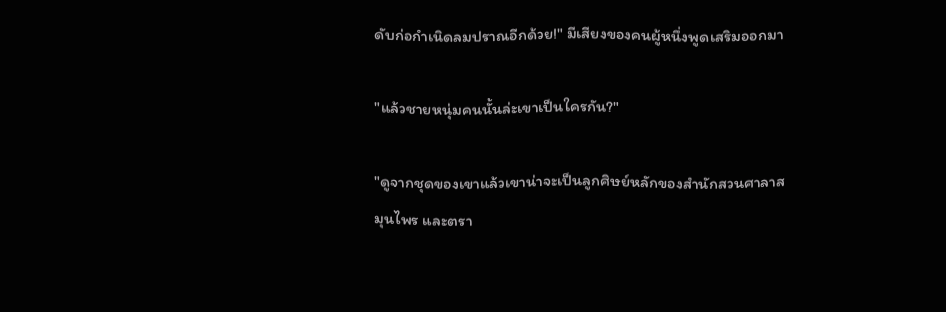ดับก่อกำเนิดลมปราณอีกด้วย!" มีเสียงของคนผู้หนึ่งพูดเสริมออกมา

"แล้วชายหนุ่มคนนั้นล่ะเขาเป็นใครกัน?"

"ดูจากชุดของเขาแล้วเขาน่าจะเป็นลูกศิษย์หลักของสำนักสวนศาลาสมุนไพร และตรา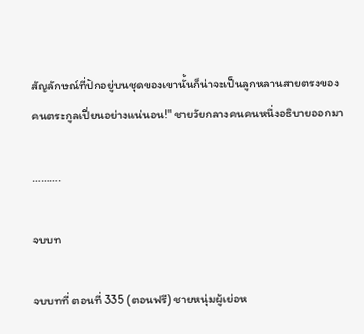สัญลักษณ์ที่ปักอยู่บนชุดของเขานั้นก็น่าจะเป็นลูกหลานสายตรงของคนตระกูลเปี่ยนอย่างแน่นอน!" ชายวัยกลางคนคนหนึ่งอธิบายออกมา

……….

จบบท

จบบทที่ ตอนที่ 335 (ตอนฟรี) ชายหนุ่มผู้เย่อห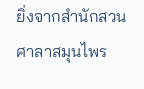ยิ่งจากสำนักสวนศาลาสมุนไพร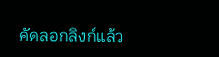คัดลอกลิงก์แล้ว